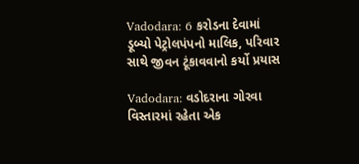Vadodara: 6 કરોડના દેવામાં ડૂબ્યો પેટ્રોલપંપનો માલિક, પરિવાર સાથે જીવન ટૂંકાવવાનો કર્યો પ્રયાસ

Vadodara: વડોદરાના ગોરવા વિસ્તારમાં રહેતા એક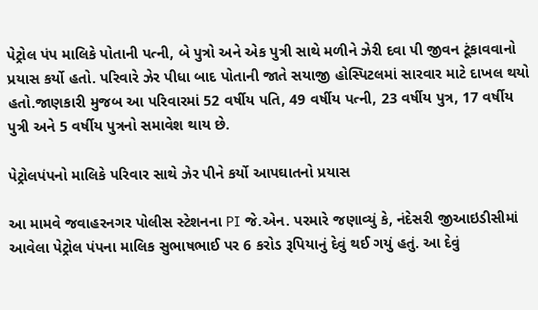પેટ્રોલ પંપ માલિકે પોતાની પત્ની, બે પુત્રો અને એક પુત્રી સાથે મળીને ઝેરી દવા પી જીવન ટૂંકાવવાનો પ્રયાસ કર્યો હતો. પરિવારે ઝેર પીધા બાદ પોતાની જાતે સયાજી હોસ્પિટલમાં સારવાર માટે દાખલ થયો હતો.જાણકારી મુજબ આ પરિવારમાં 52 વર્ષીય પતિ, 49 વર્ષીય પત્ની, 23 વર્ષીય પુત્ર, 17 વર્ષીય પુત્રી અને 5 વર્ષીય પુત્રનો સમાવેશ થાય છે.

પેટ્રોલપંપનો માલિકે પરિવાર સાથે ઝેર પીને કર્યો આપઘાતનો પ્રયાસ

આ મામવે જવાહરનગર પોલીસ સ્ટેશનના PI જે.એન. પરમારે જણાવ્યું કે, નંદેસરી જીઆઇડીસીમાં આવેલા પેટ્રોલ પંપના માલિક સુભાષભાઈ પર 6 કરોડ રૂપિયાનું દેવું થઈ ગયું હતું. આ દેવું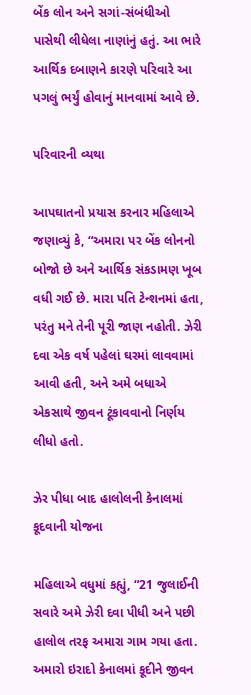બેંક લોન અને સગાં-સંબંધીઓ પાસેથી લીધેલા નાણાંનું હતું. આ ભારે આર્થિક દબાણને કારણે પરિવારે આ પગલું ભર્યું હોવાનું માનવામાં આવે છે.

પરિવારની વ્યથા

આપઘાતનો પ્રયાસ કરનાર મહિલાએ જણાવ્યું કે, “અમારા પર બેંક લોનનો બોજો છે અને આર્થિક સંકડામણ ખૂબ વધી ગઈ છે. મારા પતિ ટેન્શનમાં હતા, પરંતુ મને તેની પૂરી જાણ નહોતી. ઝેરી દવા એક વર્ષ પહેલાં ઘરમાં લાવવામાં આવી હતી, અને અમે બધાએ એકસાથે જીવન ટૂંકાવવાનો નિર્ણય લીધો હતો.

ઝેર પીધા બાદ હાલોલની કેનાલમાં કૂદવાની યોજના

મહિલાએ વધુમાં કહ્યું, “21 જુલાઈની સવારે અમે ઝેરી દવા પીધી અને પછી હાલોલ તરફ અમારા ગામ ગયા હતા. અમારો ઇરાદો કેનાલમાં કૂદીને જીવન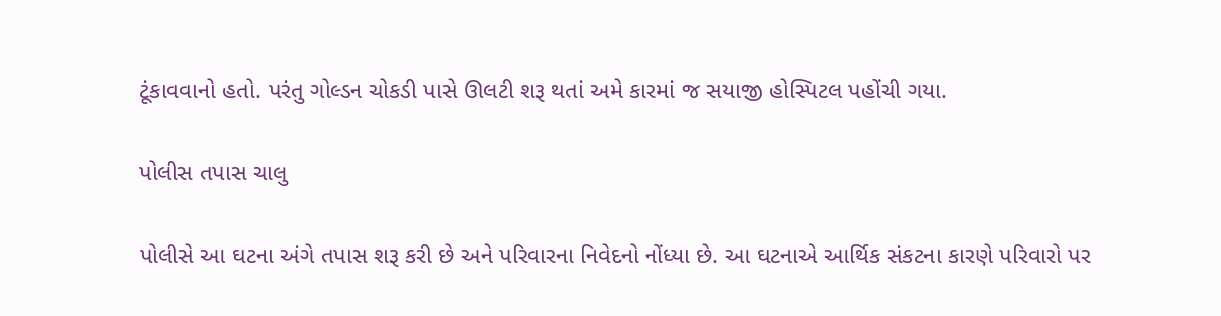ટૂંકાવવાનો હતો. પરંતુ ગોલ્ડન ચોકડી પાસે ઊલટી શરૂ થતાં અમે કારમાં જ સયાજી હોસ્પિટલ પહોંચી ગયા.

પોલીસ તપાસ ચાલુ

પોલીસે આ ઘટના અંગે તપાસ શરૂ કરી છે અને પરિવારના નિવેદનો નોંધ્યા છે. આ ઘટનાએ આર્થિક સંકટના કારણે પરિવારો પર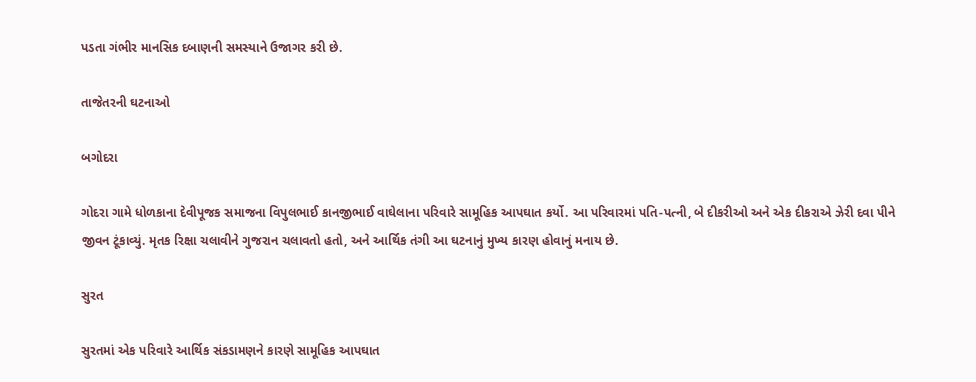પડતા ગંભીર માનસિક દબાણની સમસ્યાને ઉજાગર કરી છે.

તાજેતરની ઘટનાઓ

બગોદરા

ગોદરા ગામે ધોળકાના દેવીપૂજક સમાજના વિપુલભાઈ કાનજીભાઈ વાઘેલાના પરિવારે સામૂહિક આપઘાત કર્યો. આ પરિવારમાં પતિ-પત્ની, બે દીકરીઓ અને એક દીકરાએ ઝેરી દવા પીને જીવન ટૂંકાવ્યું. મૃતક રિક્ષા ચલાવીને ગુજરાન ચલાવતો હતો, અને આર્થિક તંગી આ ઘટનાનું મુખ્ય કારણ હોવાનું મનાય છે.

સુરત

સુરતમાં એક પરિવારે આર્થિક સંકડામણને કારણે સામૂહિક આપઘાત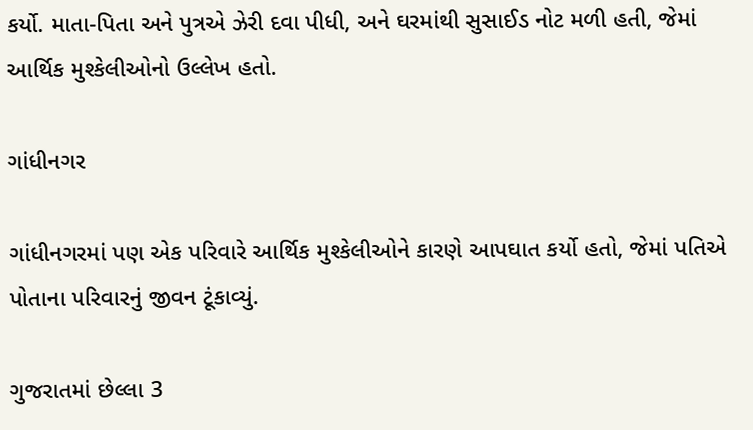કર્યો. માતા-પિતા અને પુત્રએ ઝેરી દવા પીધી, અને ઘરમાંથી સુસાઈડ નોટ મળી હતી, જેમાં આર્થિક મુશ્કેલીઓનો ઉલ્લેખ હતો.

ગાંધીનગર

ગાંધીનગરમાં પણ એક પરિવારે આર્થિક મુશ્કેલીઓને કારણે આપઘાત કર્યો હતો, જેમાં પતિએ પોતાના પરિવારનું જીવન ટૂંકાવ્યું.

ગુજરાતમાં છેલ્લા 3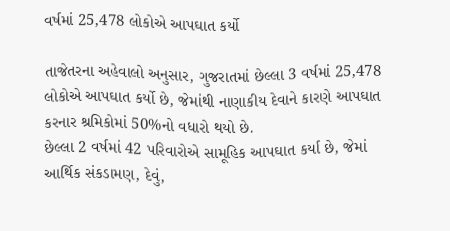વર્ષમાં 25,478 લોકોએ આપઘાત કર્યો

તાજેતરના અહેવાલો અનુસાર, ગુજરાતમાં છેલ્લા 3 વર્ષમાં 25,478 લોકોએ આપઘાત કર્યો છે, જેમાંથી નાણાકીય દેવાને કારણે આપઘાત કરનાર શ્રમિકોમાં 50%નો વધારો થયો છે.
છેલ્લા 2 વર્ષમાં 42 પરિવારોએ સામૂહિક આપઘાત કર્યા છે, જેમાં આર્થિક સંકડામણ, દેવું,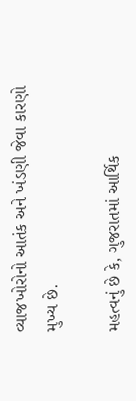વ્યાજખોરોનો આતંક અને ખંડણી જેવા કારણો મુખ્ય છે.

મહત્વનું છે કે, ગુજરાતમાં આર્થિક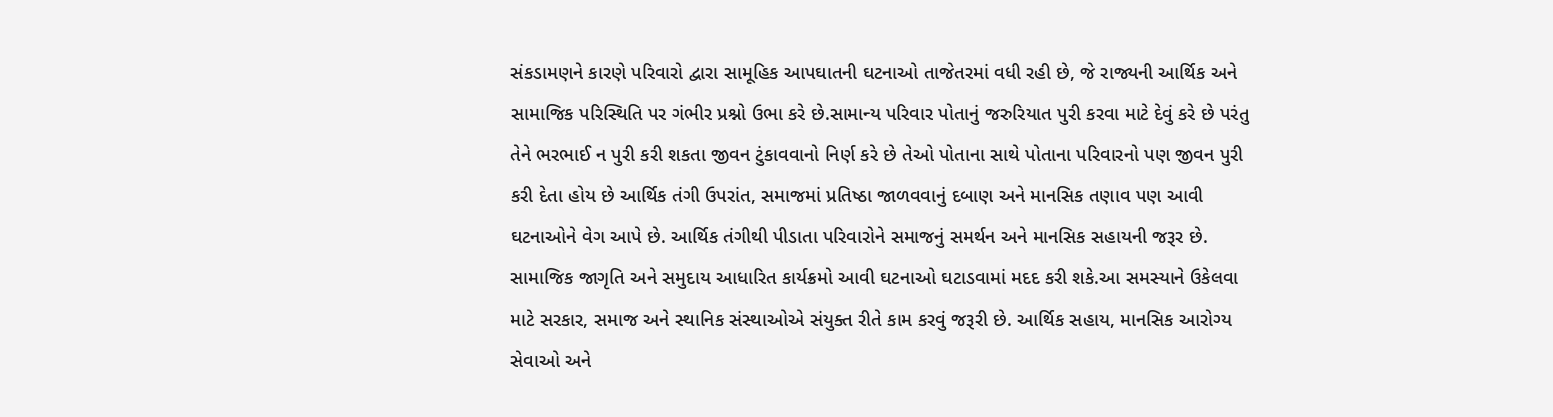સંકડામણને કારણે પરિવારો દ્વારા સામૂહિક આપઘાતની ઘટનાઓ તાજેતરમાં વધી રહી છે, જે રાજ્યની આર્થિક અને સામાજિક પરિસ્થિતિ પર ગંભીર પ્રશ્નો ઉભા કરે છે.સામાન્ય પરિવાર પોતાનું જરુરિયાત પુરી કરવા માટે દેવું કરે છે પરંતુ તેને ભરભાઈ ન પુરી કરી શકતા જીવન ટુંકાવવાનો નિર્ણ કરે છે તેઓ પોતાના સાથે પોતાના પરિવારનો પણ જીવન પુરી કરી દેતા હોય છે આર્થિક તંગી ઉપરાંત, સમાજમાં પ્રતિષ્ઠા જાળવવાનું દબાણ અને માનસિક તણાવ પણ આવી ઘટનાઓને વેગ આપે છે. આર્થિક તંગીથી પીડાતા પરિવારોને સમાજનું સમર્થન અને માનસિક સહાયની જરૂર છે. સામાજિક જાગૃતિ અને સમુદાય આધારિત કાર્યક્રમો આવી ઘટનાઓ ઘટાડવામાં મદદ કરી શકે.આ સમસ્યાને ઉકેલવા માટે સરકાર, સમાજ અને સ્થાનિક સંસ્થાઓએ સંયુક્ત રીતે કામ કરવું જરૂરી છે. આર્થિક સહાય, માનસિક આરોગ્ય સેવાઓ અને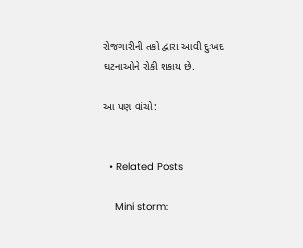રોજગારીની તકો દ્વારા આવી દુઃખદ ઘટનાઓને રોકી શકાય છે.

આ પણ વાંચો:


  • Related Posts

    Mini storm: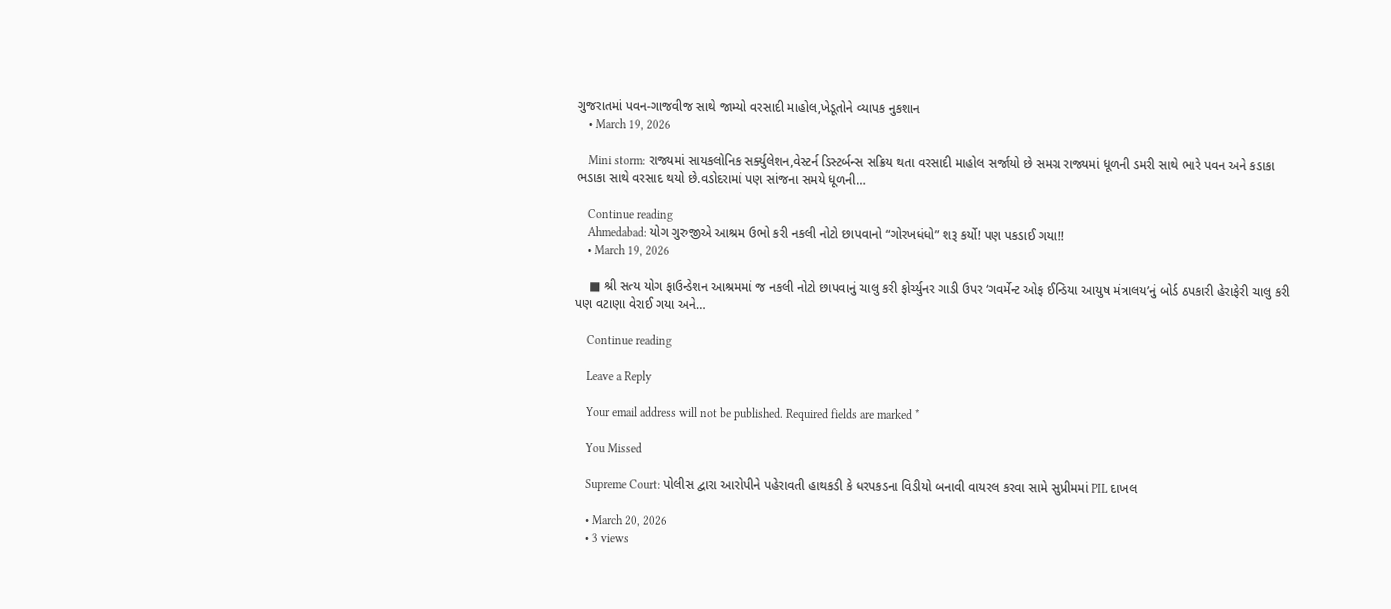ગુજરાતમાં પવન-ગાજવીજ સાથે જામ્યો વરસાદી માહોલ,ખેડૂતોને વ્યાપક નુકશાન
    • March 19, 2026

    Mini storm: રાજ્યમાં સાયકલોનિક સર્ક્યુલેશન,વેસ્ટર્ન ડિસ્ટર્બન્સ સક્રિય થતા વરસાદી માહોલ સર્જાયો છે સમગ્ર રાજ્યમાં ધૂળની ડમરી સાથે ભારે પવન અને કડાકા ભડાકા સાથે વરસાદ થયો છે.વડોદરામાં પણ સાંજના સમયે ધૂળની…

    Continue reading
    Ahmedabad: યોગ ગુરુજીએ આશ્રમ ઉભો કરી નકલી નોટો છાપવાનો “ગોરખધંધો” શરૂ કર્યો! પણ પકડાઈ ગયા!!
    • March 19, 2026

    ■ શ્રી સત્ય યોગ ફાઉન્ડેશન આશ્રમમાં જ નકલી નોટો છાપવાનું ચાલુ કરી ફોર્ચ્યુનર ગાડી ઉપર ‘ગવર્મેન્ટ ઓફ ઈન્ડિયા આયુષ મંત્રાલય’નું બોર્ડ ઠપકારી હેરાફેરી ચાલુ કરી પણ વટાણા વેરાઈ ગયા અને…

    Continue reading

    Leave a Reply

    Your email address will not be published. Required fields are marked *

    You Missed

    Supreme Court: પોલીસ દ્વારા આરોપીને પહેરાવતી હાથકડી કે ધરપકડના વિડીયો બનાવી વાયરલ કરવા સામે સુપ્રીમમાં PIL દાખલ

    • March 20, 2026
    • 3 views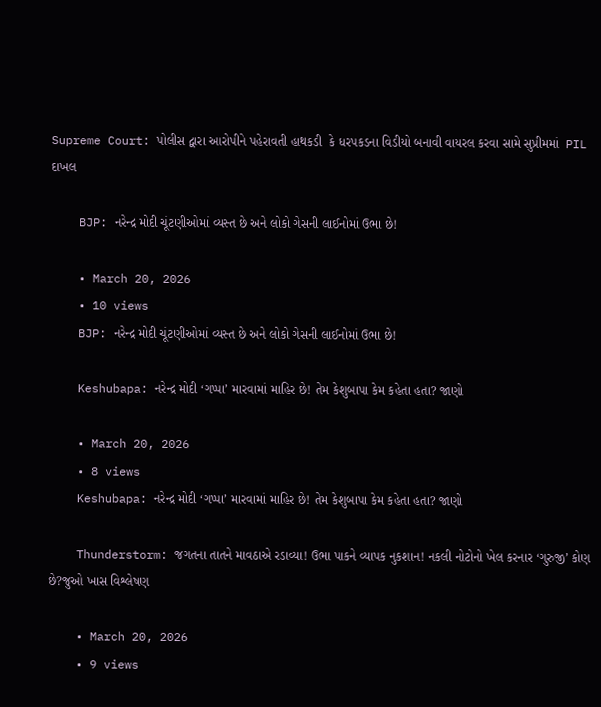Supreme Court: પોલીસ દ્વારા આરોપીને પહેરાવતી હાથકડી  કે ધરપકડના વિડીયો બનાવી વાયરલ કરવા સામે સુપ્રીમમાં  PIL દાખલ

    BJP: નરેન્દ્ર મોદી ચૂંટણીઓમાં વ્યસ્ત છે અને લોકો ગેસની લાઈનોમાં ઉભા છે!

    • March 20, 2026
    • 10 views
    BJP: નરેન્દ્ર મોદી ચૂંટણીઓમાં વ્યસ્ત છે અને લોકો ગેસની લાઈનોમાં ઉભા છે!

    Keshubapa: નરેન્દ્ર મોદી ‘ગપ્પા’ મારવામાં માહિર છે! તેમ કેશુબાપા કેમ કહેતા હતા? જાણો

    • March 20, 2026
    • 8 views
    Keshubapa: નરેન્દ્ર મોદી ‘ગપ્પા’ મારવામાં માહિર છે! તેમ કેશુબાપા કેમ કહેતા હતા? જાણો

    Thunderstorm: જગતના તાતને માવઠાએ રડાવ્યા! ઉભા પાકને વ્યાપક નુકશાન! નકલી નોટોનો ખેલ કરનાર ‘ગુરુજી’ કોણ છે?જુઓ ખાસ વિશ્લેષણ

    • March 20, 2026
    • 9 views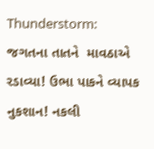Thunderstorm: જગતના તાતને  માવઠાએ રડાવ્યા! ઉભા પાકને વ્યાપક નુકશાન! નકલી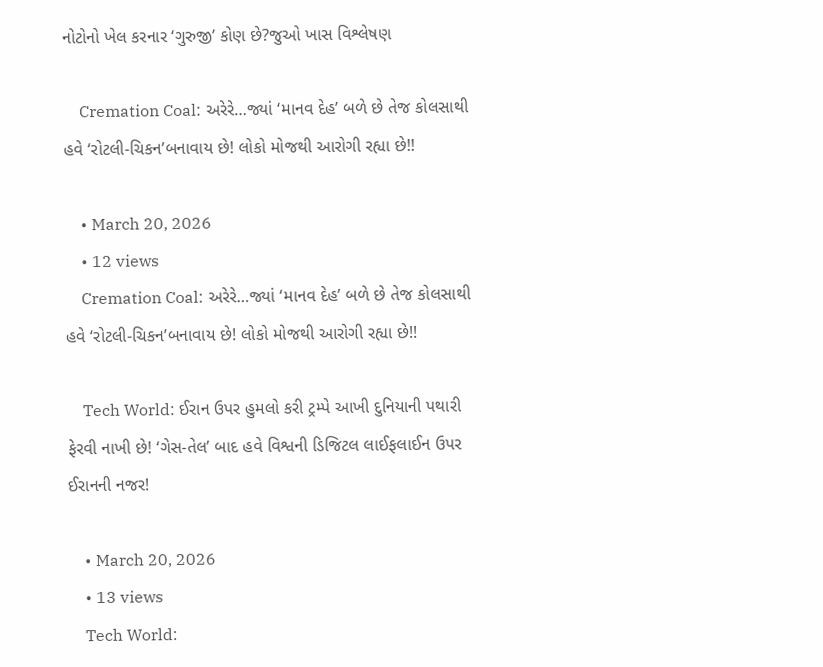નોટોનો ખેલ કરનાર ‘ગુરુજી’ કોણ છે?જુઓ ખાસ વિશ્લેષણ

    Cremation Coal: અરેરે…જ્યાં ‘માનવ દેહ’ બળે છે તેજ કોલસાથી હવે ‘રોટલી-ચિકન’બનાવાય છે! લોકો મોજથી આરોગી રહ્યા છે!!

    • March 20, 2026
    • 12 views
    Cremation Coal: અરેરે…જ્યાં ‘માનવ દેહ’ બળે છે તેજ કોલસાથી હવે ‘રોટલી-ચિકન’બનાવાય છે! લોકો મોજથી આરોગી રહ્યા છે!!

    Tech World: ઈરાન ઉપર હુમલો કરી ટ્રમ્પે આખી દુનિયાની પથારી ફેરવી નાખી છે! ‘ગેસ-તેલ’ બાદ હવે વિશ્વની ડિજિટલ લાઈફલાઈન ઉપર ઈરાનની નજર!

    • March 20, 2026
    • 13 views
    Tech World: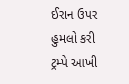ઈરાન ઉપર હુમલો કરી ટ્રમ્પે આખી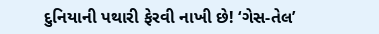દુનિયાની પથારી ફેરવી નાખી છે! ‘ગેસ-તેલ’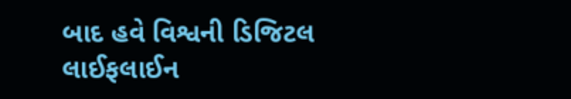બાદ હવે વિશ્વની ડિજિટલ લાઈફલાઈન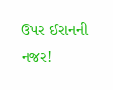ઉપર ઈરાનની નજર!